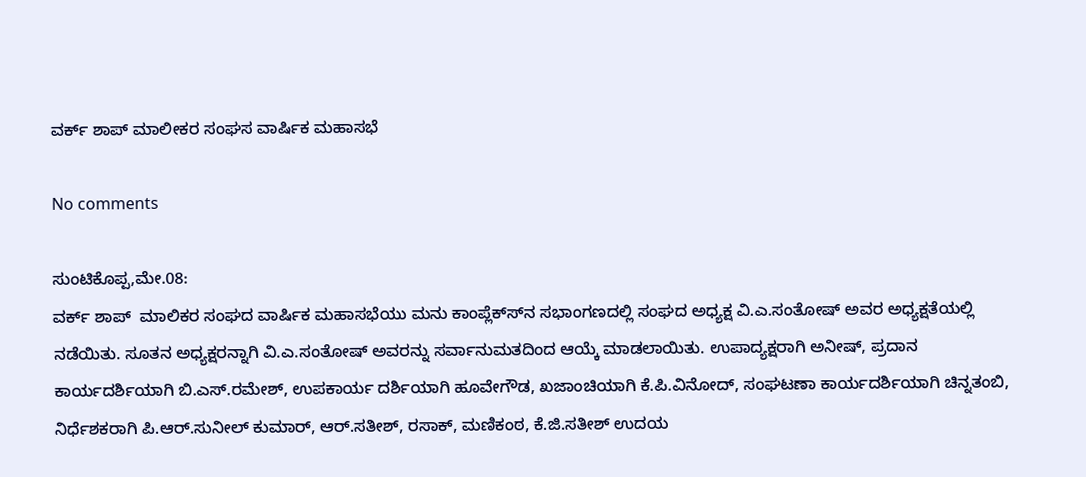ವರ್ಕ್ ಶಾಪ್ ಮಾಲೀಕರ ಸಂಘಸ ವಾರ್ಷಿಕ ಮಹಾಸಭೆ

No comments

ಸುಂಟಿಕೊಪ್ಪ,ಮೇ.08:
ವರ್ಕ್ ಶಾಪ್  ಮಾಲಿಕರ ಸಂಘದ ವಾರ್ಷಿಕ ಮಹಾಸಭೆಯು ಮನು ಕಾಂಪ್ಲೆಕ್ಸ್‍ನ ಸಭಾಂಗಣದಲ್ಲಿ ಸಂಘದ ಅಧ್ಯಕ್ಷ ವಿ.ಎ.ಸಂತೋಷ್ ಅವರ ಅಧ್ಯಕ್ಷತೆಯಲ್ಲಿ ನಡೆಯಿತು. ಸೂತನ ಅಧ್ಯಕ್ಷರನ್ನಾಗಿ ವಿ.ಎ.ಸಂತೋಷ್ ಅವರನ್ನು ಸರ್ವಾನುಮತದಿಂದ ಆಯ್ಕೆ ಮಾಡಲಾಯಿತು. ಉಪಾದ್ಯಕ್ಷರಾಗಿ ಅನೀಷ್, ಪ್ರದಾನ ಕಾರ್ಯದರ್ಶಿಯಾಗಿ ಬಿ.ಎಸ್.ರಮೇಶ್, ಉಪಕಾರ್ಯ ದರ್ಶಿಯಾಗಿ ಹೂವೇಗೌಡ, ಖಜಾಂಚಿಯಾಗಿ ಕೆ.ಪಿ.ವಿನೋದ್, ಸಂಘಟಣಾ ಕಾರ್ಯದರ್ಶಿಯಾಗಿ ಚಿನ್ನತಂಬಿ, ನಿರ್ಧೆಶಕರಾಗಿ ಪಿ.ಆರ್.ಸುನೀಲ್ ಕುಮಾರ್, ಆರ್.ಸತೀಶ್, ರಸಾಕ್, ಮಣಿಕಂಠ, ಕೆ.ಜಿ.ಸತೀಶ್ ಉದಯ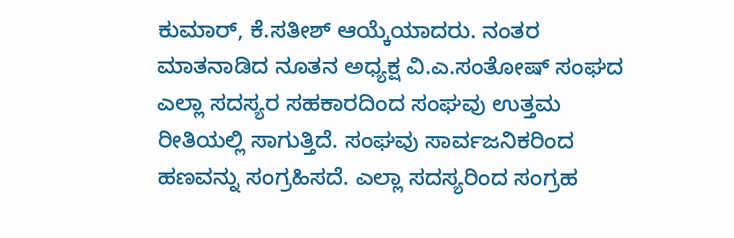ಕುಮಾರ್, ಕೆ.ಸತೀಶ್ ಆಯ್ಕೆಯಾದರು. ನಂತರ ಮಾತನಾಡಿದ ನೂತನ ಅಧ್ಯಕ್ಷ ವಿ.ಎ.ಸಂತೋಷ್ ಸಂಘದ ಎಲ್ಲಾ ಸದಸ್ಯರ ಸಹಕಾರದಿಂದ ಸಂಘವು ಉತ್ತಮ ರೀತಿಯಲ್ಲಿ ಸಾಗುತ್ತಿದೆ. ಸಂಘವು ಸಾರ್ವಜನಿಕರಿಂದ ಹಣವನ್ನು ಸಂಗ್ರಹಿಸದೆ. ಎಲ್ಲಾ ಸದಸ್ಯರಿಂದ ಸಂಗ್ರಹ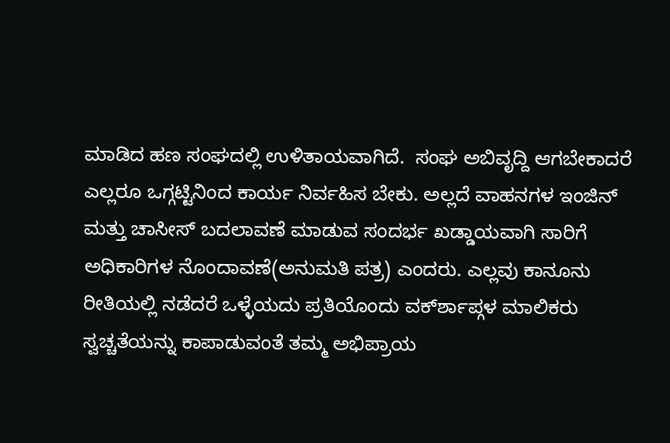ಮಾಡಿದ ಹಣ ಸಂಘದಲ್ಲಿ ಉಳಿತಾಯವಾಗಿದೆ.  ಸಂಘ ಅಬಿವೃದ್ದಿ ಆಗಬೇಕಾದರೆ ಎಲ್ಲರೂ ಒಗ್ಗಟ್ಟಿನಿಂದ ಕಾರ್ಯ ನಿರ್ವಹಿಸ ಬೇಕು. ಅಲ್ಲದೆ ವಾಹನಗಳ ಇಂಜಿನ್ ಮತ್ತು ಚಾಸೀಸ್ ಬದಲಾವಣೆ ಮಾಡುವ ಸಂದರ್ಭ ಖಡ್ಡಾಯವಾಗಿ ಸಾರಿಗೆ ಅಧಿಕಾರಿಗಳ ನೊಂದಾವಣೆ(ಅನುಮತಿ ಪತ್ರ) ಎಂದರು. ಎಲ್ಲವು ಕಾನೂನು ರೀತಿಯಲ್ಲಿ ನಡೆದರೆ ಒಳ್ಳೆಯದು ಪ್ರತಿಯೊಂದು ವರ್ಕ್‍ಶಾಪ್ಗಳ ಮಾಲಿಕರು ಸ್ವಚ್ಚತೆಯನ್ನು ಕಾಪಾಡುವಂತೆ ತಮ್ಮ ಅಭಿಪ್ರಾಯ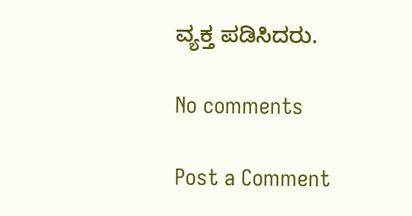ವ್ಯಕ್ತ ಪಡಿಸಿದರು.

No comments

Post a Comment